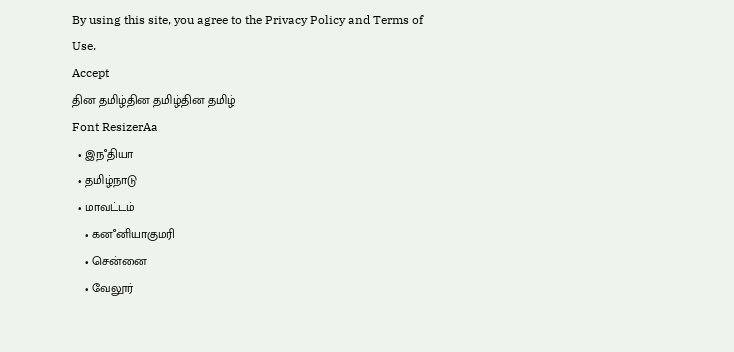By using this site, you agree to the Privacy Policy and Terms of Use.
Accept
தின தமிழ்தின தமிழ்தின தமிழ்
Font ResizerAa
  • இநஂதியா
  • தமிழ்நாடு
  • மாவட்டம்
    • கனஂனியாகுமரி
    • சென்னை
    • வேலூர்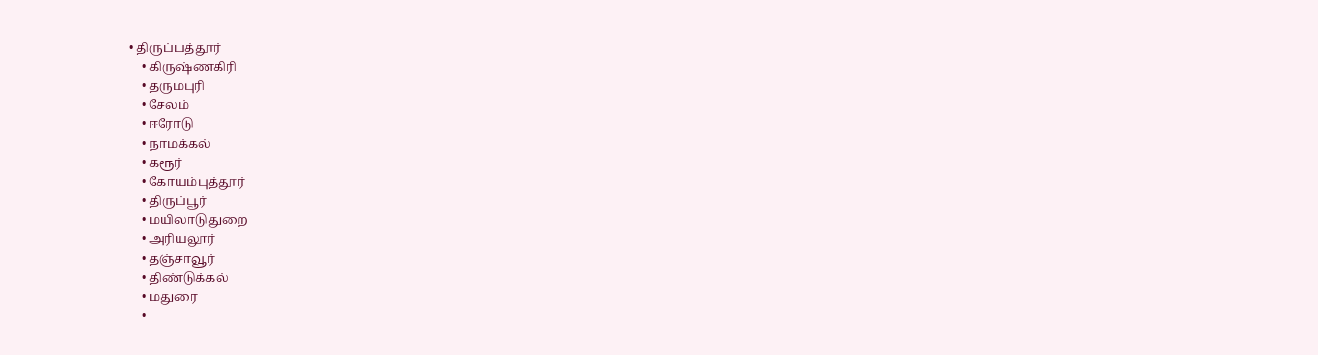• திருப்பத்தூர்
    • கிருஷ்ணகிரி
    • தருமபுரி
    • சேலம்
    • ஈரோடு
    • நாமக்கல்
    • கரூர்
    • கோயம்புத்தூர்
    • திருப்பூர்
    • மயிலாடுதுறை
    • அரியலூர்
    • தஞ்சாவூர்
    • திண்டுக்கல்
    • மதுரை
    •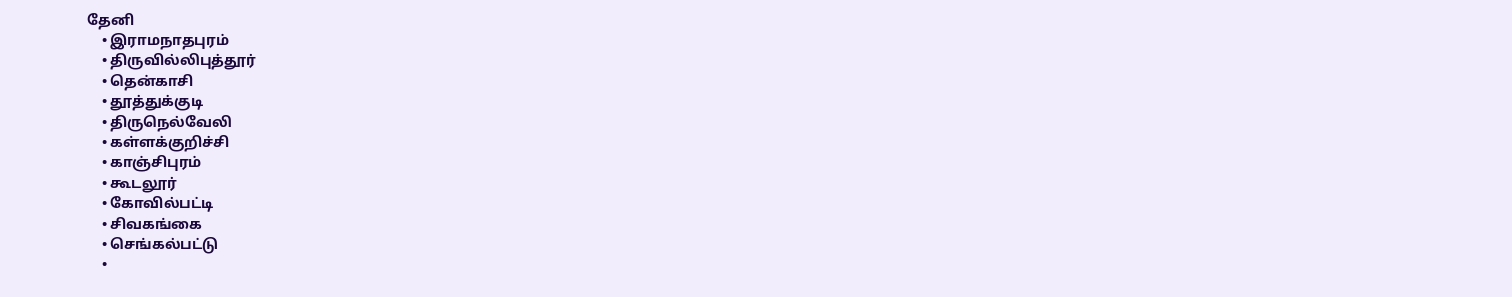தேனி
    • இராமநாதபுரம்
    • திருவில்லிபுத்தூர்
    • தென்காசி
    • தூத்துக்குடி
    • திருநெல்வேலி
    • கள்ளக்குறிச்சி
    • காஞ்சிபுரம்
    • கூடலூர்
    • கோவில்பட்டி
    • சிவகங்கை
    • செங்கல்பட்டு
    •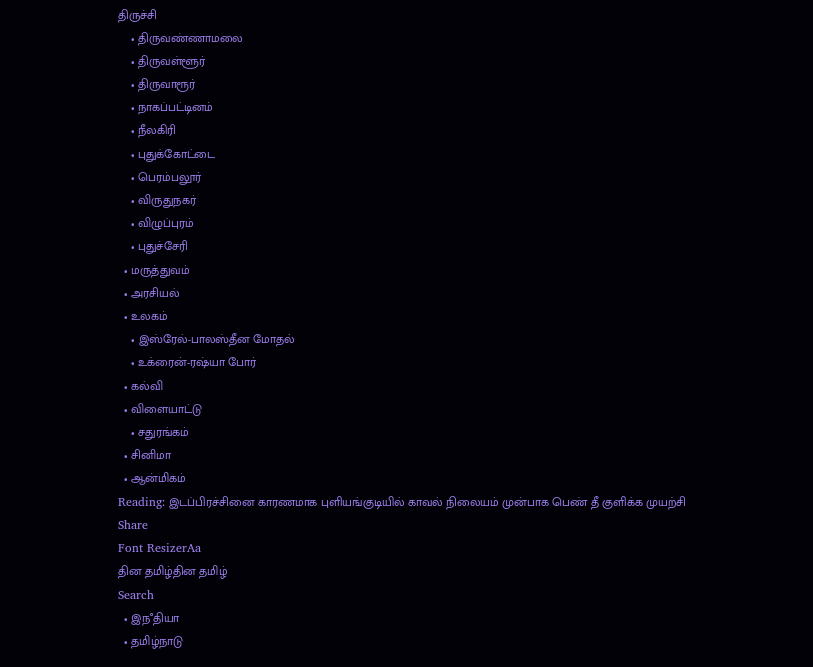திருச்சி
    • திருவண்ணாமலை
    • திருவள்ளூர்
    • திருவாரூர்
    • நாகப்பட்டினம்
    • நீலகிரி
    • புதுக்கோட்டை
    • பெரம்பலூர்
    • விருதுநகர்
    • விழுப்புரம்
    • புதுச்சேரி
  • மருத்துவம்
  • அரசியல்
  • உலகம்
    • இஸ்ரேல்-பாலஸ்தீன மோதல்
    • உக்ரைன்-ரஷ்யா போர்
  • கல்வி
  • விளையாட்டு
    • சதுரங்கம்
  • சினிமா
  • ஆன்மிகம்
Reading: இடப்பிரச்சினை காரணமாக புளியங்குடியில் காவல் நிலையம் முன்பாக பெண் தீ குளிக்க முயற்சி
Share
Font ResizerAa
தின தமிழ்தின தமிழ்
Search
  • இநஂதியா
  • தமிழ்நாடு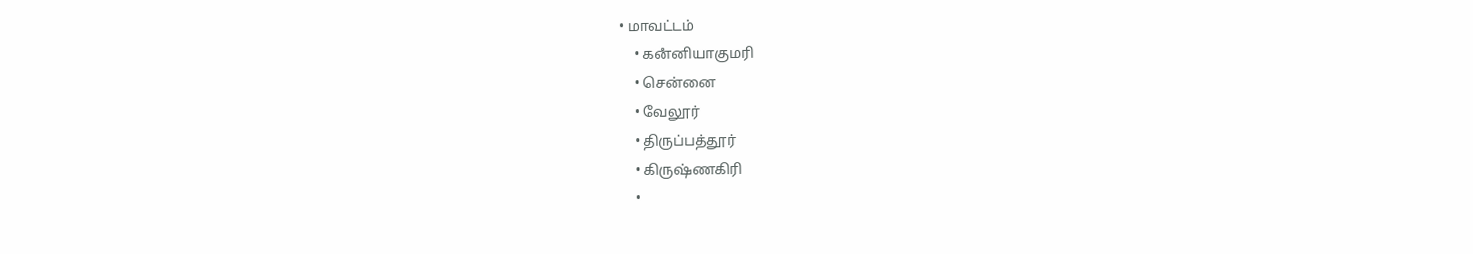• மாவட்டம்
    • கனஂனியாகுமரி
    • சென்னை
    • வேலூர்
    • திருப்பத்தூர்
    • கிருஷ்ணகிரி
    •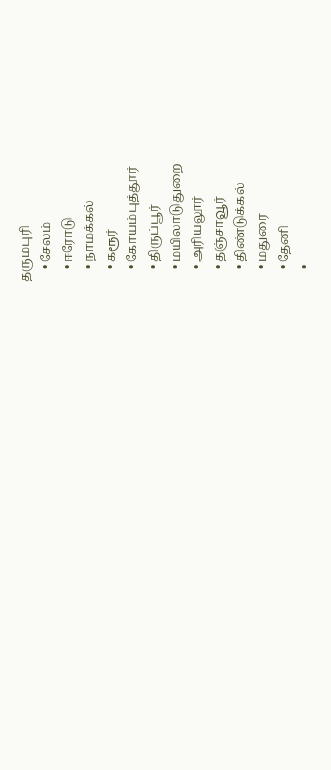தருமபுரி
    • சேலம்
    • ஈரோடு
    • நாமக்கல்
    • கரூர்
    • கோயம்புத்தூர்
    • திருப்பூர்
    • மயிலாடுதுறை
    • அரியலூர்
    • தஞ்சாவூர்
    • திண்டுக்கல்
    • மதுரை
    • தேனி
    •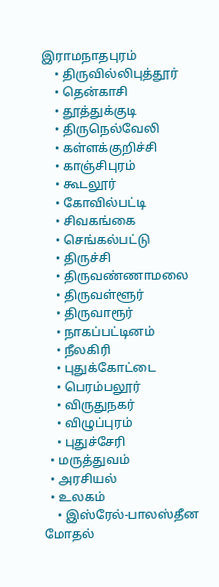இராமநாதபுரம்
    • திருவில்லிபுத்தூர்
    • தென்காசி
    • தூத்துக்குடி
    • திருநெல்வேலி
    • கள்ளக்குறிச்சி
    • காஞ்சிபுரம்
    • கூடலூர்
    • கோவில்பட்டி
    • சிவகங்கை
    • செங்கல்பட்டு
    • திருச்சி
    • திருவண்ணாமலை
    • திருவள்ளூர்
    • திருவாரூர்
    • நாகப்பட்டினம்
    • நீலகிரி
    • புதுக்கோட்டை
    • பெரம்பலூர்
    • விருதுநகர்
    • விழுப்புரம்
    • புதுச்சேரி
  • மருத்துவம்
  • அரசியல்
  • உலகம்
    • இஸ்ரேல்-பாலஸ்தீன மோதல்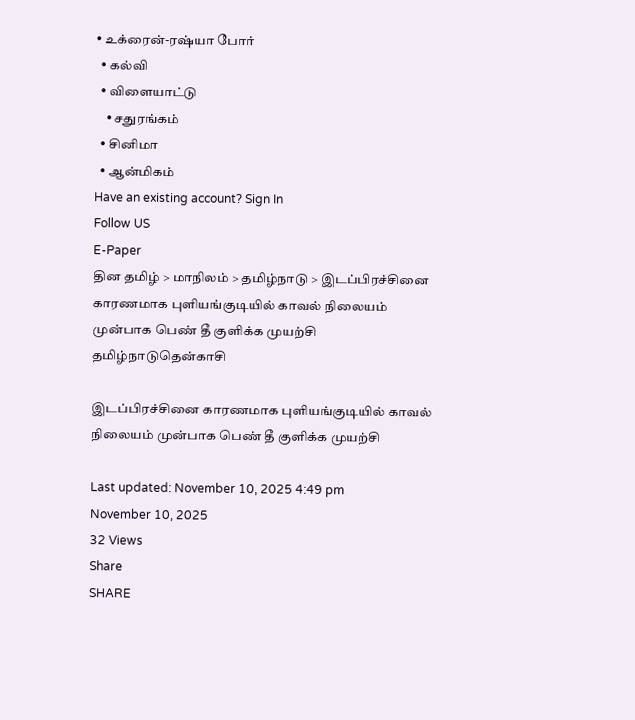• உக்ரைன்-ரஷ்யா போர்
  • கல்வி
  • விளையாட்டு
    • சதுரங்கம்
  • சினிமா
  • ஆன்மிகம்
Have an existing account? Sign In
Follow US
E-Paper
தின தமிழ் > மாநிலம் > தமிழ்நாடு > இடப்பிரச்சினை காரணமாக புளியங்குடியில் காவல் நிலையம் முன்பாக பெண் தீ குளிக்க முயற்சி
தமிழ்நாடுதென்காசி

இடப்பிரச்சினை காரணமாக புளியங்குடியில் காவல் நிலையம் முன்பாக பெண் தீ குளிக்க முயற்சி

Last updated: November 10, 2025 4:49 pm
November 10, 2025
32 Views
Share
SHARE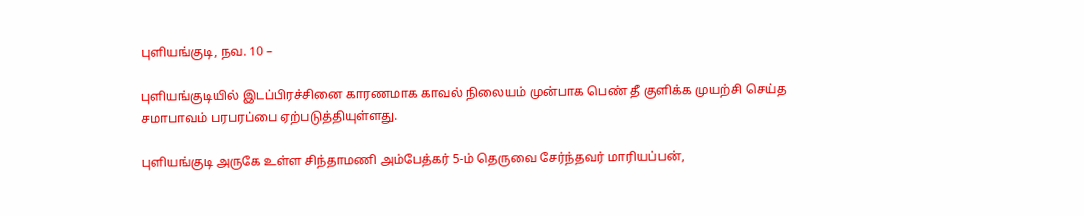புளியங்குடி, நவ. 10 –

புளியங்குடியில் இடப்பிரச்சினை காரணமாக காவல் நிலையம் முன்பாக பெண் தீ குளிக்க முயற்சி செய்த சமாபாவம் பரபரப்பை ஏற்படுத்தியுள்ளது.

புளியங்குடி அருகே உள்ள சிந்தாமணி அம்பேத்கர் 5-ம் தெருவை சேர்ந்தவர் மாரியப்பன்,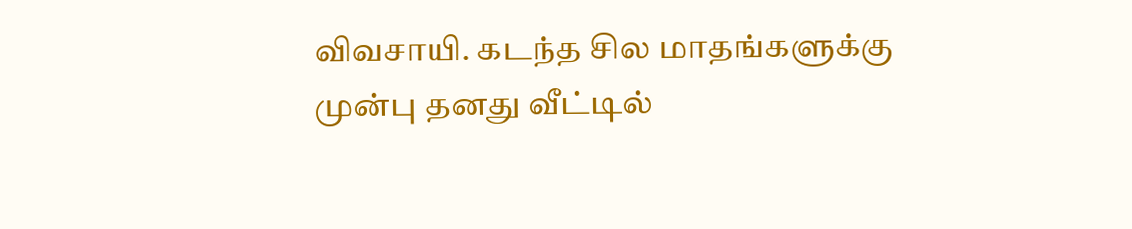விவசாயி. கடந்த சில மாதங்களுக்கு முன்பு தனது வீட்டில்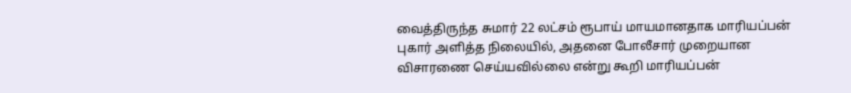வைத்திருந்த சுமார் 22 லட்சம் ரூபாய் மாயமானதாக மாரியப்பன் புகார் அளித்த நிலையில், அதனை போலீசார் முறையான விசாரணை செய்யவில்லை என்று கூறி மாரியப்பன்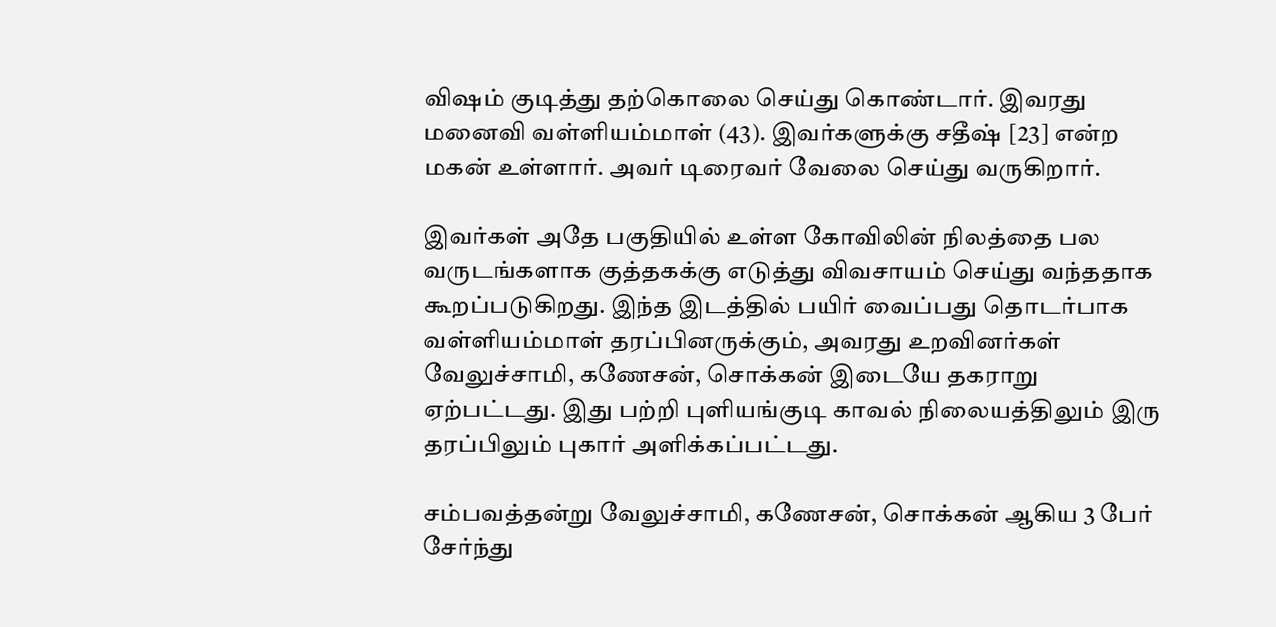விஷம் குடித்து தற்கொலை செய்து கொண்டார். இவரது மனைவி வள்ளியம்மாள் (43). இவர்களுக்கு சதீஷ் [23] என்ற மகன் உள்ளார். அவர் டிரைவர் வேலை செய்து வருகிறார்.

இவர்கள் அதே பகுதியில் உள்ள கோவிலின் நிலத்தை பல வருடங்களாக குத்தகக்கு எடுத்து விவசாயம் செய்து வந்ததாக கூறப்படுகிறது. இந்த இடத்தில் பயிர் வைப்பது தொடர்பாக வள்ளியம்மாள் தரப்பினருக்கும், அவரது உறவினர்கள் வேலுச்சாமி, கணேசன், சொக்கன் இடையே தகராறு ஏற்பட்டது. இது பற்றி புளியங்குடி காவல் நிலையத்திலும் இரு தரப்பிலும் புகார் அளிக்கப்பட்டது.

சம்பவத்தன்று வேலுச்சாமி, கணேசன், சொக்கன் ஆகிய 3 பேர் சேர்ந்து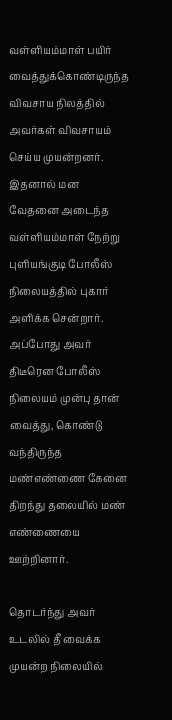வள்ளியம்மாள் பயிர் வைத்துக்கொண்டிருந்த விவசாய நிலத்தில் அவர்கள் விவசாயம் செய்ய முயன்றனர். இதனால் மன வேதனை அடைந்த வள்ளியம்மாள் நேற்று புளியங்குடி போலீஸ் நிலையத்தில் புகார் அளிக்க சென்றார். அப்போது அவர் திடீரென போலீஸ் நிலையம் முன்பு தான் வைத்து, கொண்டு வந்திருந்த மண்எண்ணை கேனை திறந்து தலையில் மண் எண்ணையை ஊற்றினார்.

தொடர்ந்து அவர் உடலில் தீ வைக்க முயன்ற நிலையில்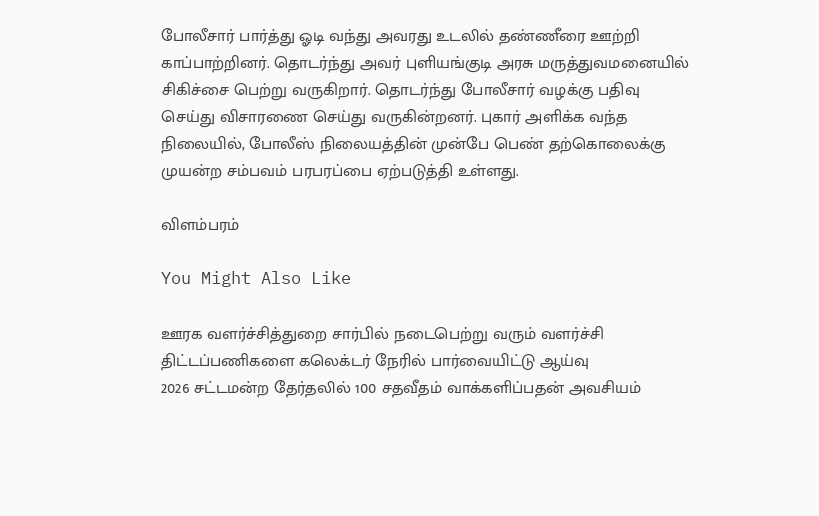போலீசார் பார்த்து ஓடி வந்து அவரது உடலில் தண்ணீரை ஊற்றி காப்பாற்றினர். தொடர்ந்து அவர் புளியங்குடி அரசு மருத்துவமனையில் சிகிச்சை பெற்று வருகிறார். தொடர்ந்து போலீசார் வழக்கு பதிவு செய்து விசாரணை செய்து வருகின்றனர். புகார் அளிக்க வந்த நிலையில், போலீஸ் நிலையத்தின் முன்பே பெண் தற்கொலைக்கு முயன்ற சம்பவம் பரபரப்பை ஏற்படுத்தி உள்ளது.

விளம்பரம்

You Might Also Like

ஊரக வளர்ச்சித்துறை சார்பில் நடைபெற்று வரும் வளர்ச்சி திட்டப்பணிகளை கலெக்டர் நேரில் பார்வையிட்டு ஆய்வு
2026 சட்டமன்ற தேர்தலில் 100 சதவீதம் வாக்களிப்பதன் அவசியம்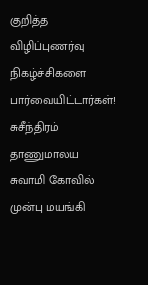குறித்த விழிப்புணர்வு நிகழ்ச்சிகளை பார்வையிட்டார்கள்!
சுசீந்திரம் தாணுமாலய சுவாமி கோவில் முன்பு மயங்கி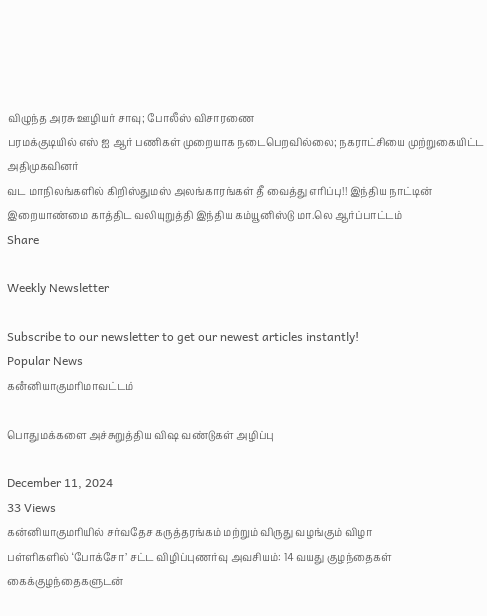விழுந்த அரசு ஊழியர் சாவு; போலீஸ் விசாரணை
பரமக்குடியில் எஸ் ஐ ஆர் பணிகள் முறையாக நடைபெறவில்லை; நகராட்சியை முற்றுகையிட்ட அதிமுகவினர்
வட மாநிலங்களில் கிறிஸ்துமஸ் அலங்காரங்கள் தீ வைத்து எரிப்பு!! இந்திய நாட்டின் இறையாண்மை காத்திட வலியுறுத்தி இந்திய கம்யூனிஸ்டு மா.லெ ஆர்ப்பாட்டம்
Share

Weekly Newsletter

Subscribe to our newsletter to get our newest articles instantly!
Popular News
கனஂனியாகுமரிமாவட்டம்

பொதுமக்களை அச்சுறுத்திய விஷ வண்டுகள் அழிப்பு

December 11, 2024
33 Views
கன்னியாகுமரியில் சர்வதேச கருத்தரங்கம் மற்றும் விருது வழங்கும் விழா
பள்ளிகளில் ‘போக்சோ’ சட்ட விழிப்புணர்வு அவசியம்: 14 வயது குழந்தைகள் கைக்குழந்தைகளுடன்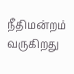நீதிமன்றம் வருகிறது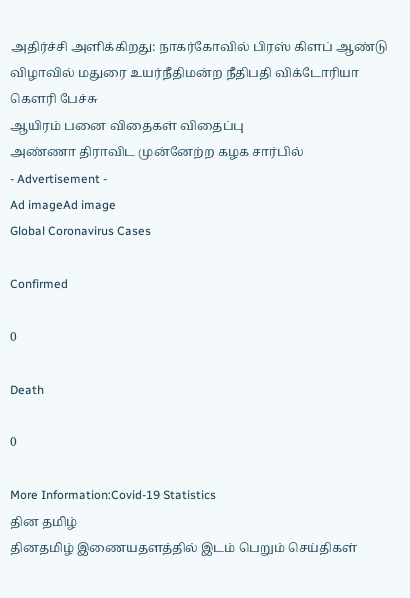அதிர்ச்சி அளிக்கிறது: நாகர்கோவில் பிரஸ் கிளப் ஆண்டு விழாவில் மதுரை உயர்நீதிமன்ற நீதிபதி விக்டோரியா கௌரி பேச்சு
ஆயிரம் பனை விதைகள் விதைப்பு
அண்ணா திராவிட முன்னேற்ற கழக சார்பில்
- Advertisement -
Ad imageAd image
Global Coronavirus Cases

Confirmed

0

Death

0

More Information:Covid-19 Statistics
தின தமிழ்
தினதமிழ் இணையதளத்தில் இடம் பெறும் செய்திகள்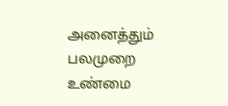அனைத்தும் பலமுறை உண்மை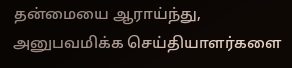தன்மையை ஆராய்ந்து, அனுபவமிக்க செய்தியாளர்களை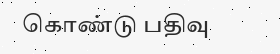கொண்டு பதிவு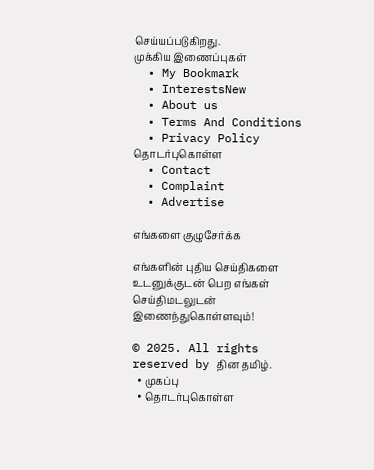செய்யப்படுகிறது.
முக்கிய இணைப்புகள்
  • My Bookmark
  • InterestsNew
  • About us
  • Terms And Conditions
  • Privacy Policy
தொடர்புகொள்ள
  • Contact
  • Complaint
  • Advertise

எங்களை குழுசேர்க்க

எங்களின் புதிய செய்திகளை உடனுக்குடன் பெற எங்கள் செய்திமடலுடன் இணைந்துகொள்ளவும்!

© 2025. All rights reserved by தின தமிழ்.
  • முகப்பு
  • தொடர்புகொள்ள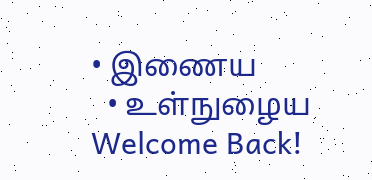• இணைய
  • உள்நுழைய
Welcome Back!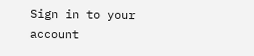Sign in to your account